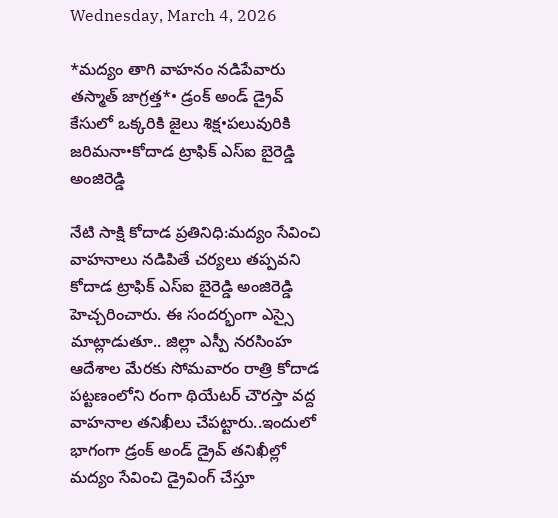Wednesday, March 4, 2026

*మద్యం తాగి వాహనం నడిపేవారు తస్మాత్ జాగ్రత్త*• డ్రంక్ అండ్ డ్రైవ్ కేసులో ఒక్కరికి జైలు శిక్ష•పలువురికి జరిమనా•కోదాడ ట్రాఫిక్ ఎస్ఐ బైరెడ్డి అంజిరెడ్డి

నేటి సాక్షి కోదాడ ప్రతినిధి:మద్యం సేవించి వాహనాలు నడిపితే చర్యలు తప్పవని కోదాడ ట్రాఫిక్ ఎస్ఐ బైరెడ్డి అంజిరెడ్డి హెచ్చరించారు. ఈ సందర్భంగా ఎస్సై మాట్లాడుతూ.. జిల్లా ఎస్పీ నరసింహ ఆదేశాల మేరకు సోమవారం రాత్రి కోదాడ పట్టణంలోని రంగా థియేటర్ చౌరస్తా వద్ద వాహనాల తనిఖీలు చేపట్టారు..ఇందులో భాగంగా డ్రంక్ అండ్ డ్రైవ్ తనిఖీల్లో మద్యం సేవించి డ్రైవింగ్ చేస్తూ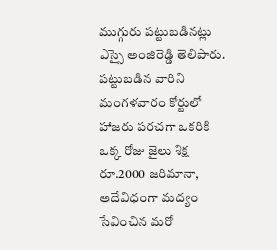ముగ్గురు పట్టుబడినట్లు ఎస్సై అంజిరెడ్డి తెలిపారు. పట్టుబడిన వారిని మంగళవారం కోర్టులో హాజరు పరచగా ఒకరికి ఒక్క రోజు జైలు శిక్ష రూ.2000 జరిమానా, అదేవిధంగా మద్యం సేవించిన మరో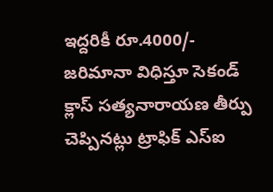ఇద్దరికీ రూ.4000/- జరిమానా విధిస్తూ సెకండ్ క్లాస్ సత్యనారాయణ తీర్పు చెప్పినట్లు ట్రాఫిక్ ఎస్ఐ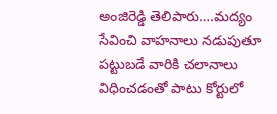అంజిరెడ్డి తెలిపారు….మద్యం సేవించి వాహనాలు నడుపుతూ పట్టుబడే వారికి చలానాలు విధించడంతో పాటు కోర్టులో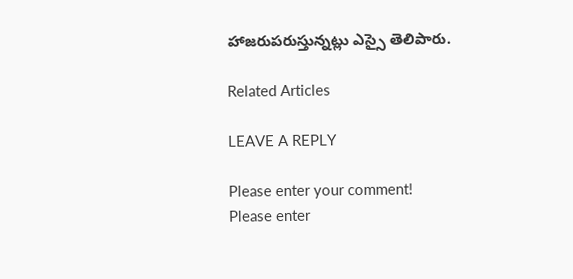హాజరుపరుస్తున్నట్లు ఎస్సై తెలిపారు.

Related Articles

LEAVE A REPLY

Please enter your comment!
Please enter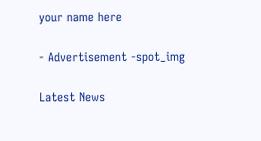your name here

- Advertisement -spot_img

Latest News